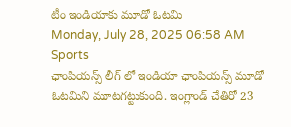టీం ఇండియాకు మూడో ఓటమి
Monday, July 28, 2025 06:58 AM Sports
ఛాంపియన్స్ లీగ్ లో ఇండియా ఛాంపియన్స్ మూడో ఓటమిని మూటగట్టుకుంది. ఇంగ్లాండ్ చేతిరో 23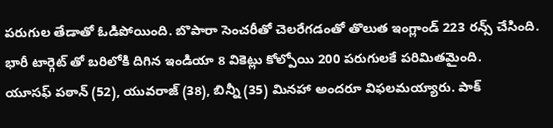పరుగుల తేడాతో ఓడిపోయింది. బొపారా సెంచరీతో చెలరేగడంతో తొలుత ఇంగ్లాండ్ 223 రన్స్ చేసింది. భారీ టార్గెట్ తో బరిలోకి దిగిన ఇండియా 8 వికెట్లు కోల్పోయి 200 పరుగులకే పరిమితమైంది.
యూసఫ్ పఠాన్ (52), యువరాజ్ (38), బిన్నీ (35) మినహా అందరూ విఫలమయ్యారు. పాక్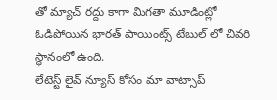తో మ్యాచ్ రద్దు కాగా మిగతా మూడింట్లో ఓడిపోయిన భారత్ పాయింట్స్ టేబుల్ లో చివరి స్థానంలో ఉంది.
లేటెస్ట్ లైవ్ న్యూస్ కోసం మా వాట్సాప్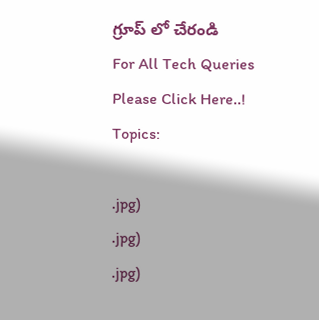గ్రూప్ లో చేరండి
For All Tech Queries Please Click Here..!
Topics:

.jpg)
.jpg)
.jpg)